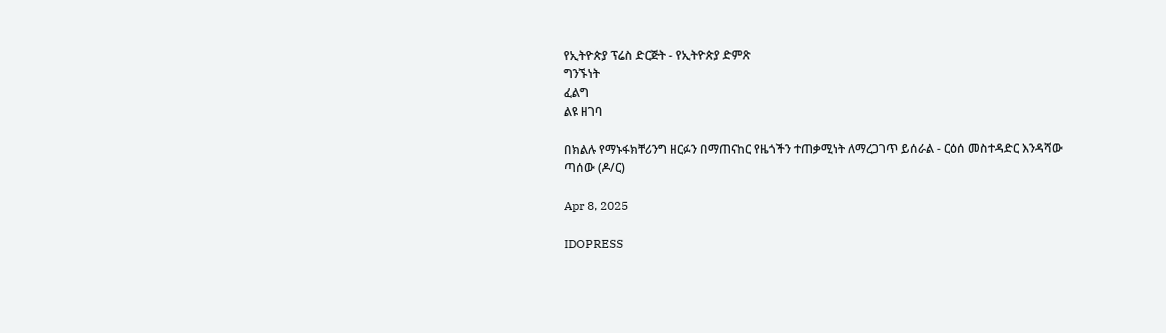የኢትዮጵያ ፕሬስ ድርጅት - የኢትዮጵያ ድምጽ
ግንኙነት
ፈልግ
ልዩ ዘገባ

በክልሉ የማኑፋክቸሪንግ ዘርፉን በማጠናከር የዜጎችን ተጠቃሚነት ለማረጋገጥ ይሰራል - ርዕሰ መስተዳድር እንዳሻው ጣሰው (ዶ/ር)

Apr 8, 2025

IDOPRESS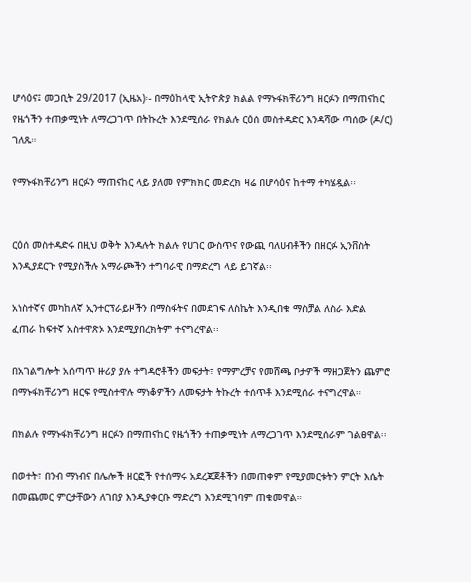ሆሳዕና፤ መጋቢት 29/2017 (ኢዜአ)፡- በማዕከላዊ ኢትዮጵያ ክልል የማኑፋክቸሪንግ ዘርፉን በማጠናከር የዜጎችን ተጠቃሚነት ለማረጋገጥ በትኩረት እንደሚሰራ የክልሉ ርዕሰ መስተዳድር እንዳሻው ጣሰው (ዶ/ር) ገለጹ።

የማኑፋክቸሪንግ ዘርፉን ማጠናከር ላይ ያለመ የምክክር መድረክ ዛሬ በሆሳዕና ከተማ ተካሄዷል፡፡


ርዕሰ መስተዳድሩ በዚህ ወቅት እንዳሉት ክልሉ የሀገር ውስጥና የውጪ ባለሀብቶችን በዘርፉ ኢንቨስት እንዲያደርጉ የሚያስችሉ አማራጮችን ተግባራዊ በማድረግ ላይ ይገኛል፡፡

አነስተኛና መካከለኛ ኢንተርፕራይዞችን በማስፋትና በመደገፍ ለስኬት እንዲበቁ ማስቻል ለስራ እድል ፈጠራ ከፍተኛ አስተዋጽኦ እንደሚያበረክትም ተናግረዋል፡፡

በአገልግሎት አሰጣጥ ዙሪያ ያሉ ተግዳሮቶችን መፍታት፣ የማምረቻና የመሸጫ ቦታዎች ማዘጋጀትን ጨምሮ በማኑፋክቸሪንግ ዘርፍ የሚስተዋሉ ማነቆዎችን ለመፍታት ትኩረት ተሰጥቶ እንደሚሰራ ተናግረዋል።

በክልሉ የማኑፋክቸሪንግ ዘርፉን በማጠናከር የዜጎችን ተጠቃሚነት ለማረጋገጥ እንደሚሰራም ገልፀዋል፡፡

በወተት፣ በንብ ማነብና በሌሎች ዘርፎች የተሰማሩ አደረጃጀቶችን በመጠቀም የሚያመርቱትን ምርት እሴት በመጨመር ምርታቸውን ለገበያ እንዲያቀርቡ ማድረግ እንደሚገባም ጠቁመዋል።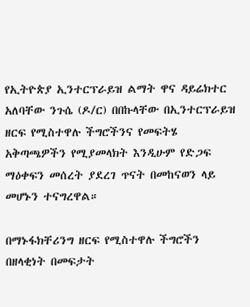የኢትዮጵያ ኢንተርፕራይዝ ልማት ዋና ዳይሬክተር አለባቸው ንጉሴ (ዶ/ር) በበኩላቸው በኢንተርፕራይዝ ዘርፍ የሚስተዋሉ ችግሮችንና የመፍትሄ አቅጣጫዎችን የሚያመላክት እንዲሁም የድጋፍ ማዕቀፍን መሰረት ያደረገ ጥናት በመከናወን ላይ መሆኑን ተናግረዋል።

በማኑፋክቸሪንግ ዘርፍ የሚስተዋሉ ችግሮችን በዘላቂነት በመፍታት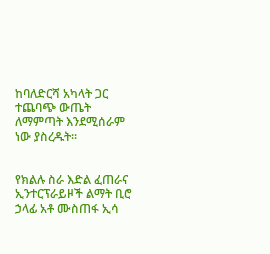ከባለድርሻ አካላት ጋር ተጨባጭ ውጤት ለማምጣት እንደሚሰራም ነው ያስረዱት፡፡


የክልሉ ስራ እድል ፈጠራና ኢንተርፕራይዞች ልማት ቢሮ ኃላፊ አቶ ሙስጠፋ ኢሳ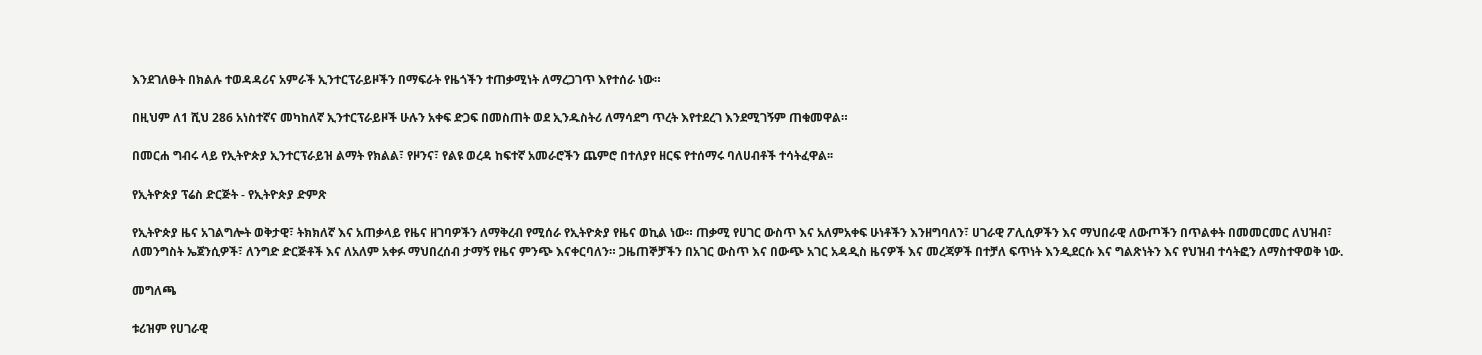እንደገለፁት በክልሉ ተወዳዳሪና አምራች ኢንተርፕራይዞችን በማፍራት የዜጎችን ተጠቃሚነት ለማረጋገጥ እየተሰራ ነው።

በዚህም ለ1 ሺህ 286 አነስተኛና መካከለኛ ኢንተርፕራይዞች ሁሉን አቀፍ ድጋፍ በመስጠት ወደ ኢንዱስትሪ ለማሳደግ ጥረት እየተደረገ እንደሚገኝም ጠቁመዋል።

በመርሐ ግብሩ ላይ የኢትዮጵያ ኢንተርፕራይዝ ልማት የክልል፣ የዞንና፣ የልዩ ወረዳ ከፍተኛ አመራሮችን ጨምሮ በተለያየ ዘርፍ የተሰማሩ ባለሀብቶች ተሳትፈዋል፡፡

የኢትዮጵያ ፕሬስ ድርጅት - የኢትዮጵያ ድምጽ

የኢትዮጵያ ዜና አገልግሎት ወቅታዊ፣ ትክክለኛ እና አጠቃላይ የዜና ዘገባዎችን ለማቅረብ የሚሰራ የኢትዮጵያ የዜና ወኪል ነው። ጠቃሚ የሀገር ውስጥ እና አለምአቀፍ ሁነቶችን እንዘግባለን፣ ሀገራዊ ፖሊሲዎችን እና ማህበራዊ ለውጦችን በጥልቀት በመመርመር ለህዝብ፣ ለመንግስት ኤጀንሲዎች፣ ለንግድ ድርጅቶች እና ለአለም አቀፉ ማህበረሰብ ታማኝ የዜና ምንጭ እናቀርባለን። ጋዜጠኞቻችን በአገር ውስጥ እና በውጭ አገር አዳዲስ ዜናዎች እና መረጃዎች በተቻለ ፍጥነት እንዲደርሱ እና ግልጽነትን እና የህዝብ ተሳትፎን ለማስተዋወቅ ነው.

መግለጫ

ቱሪዝም የሀገራዊ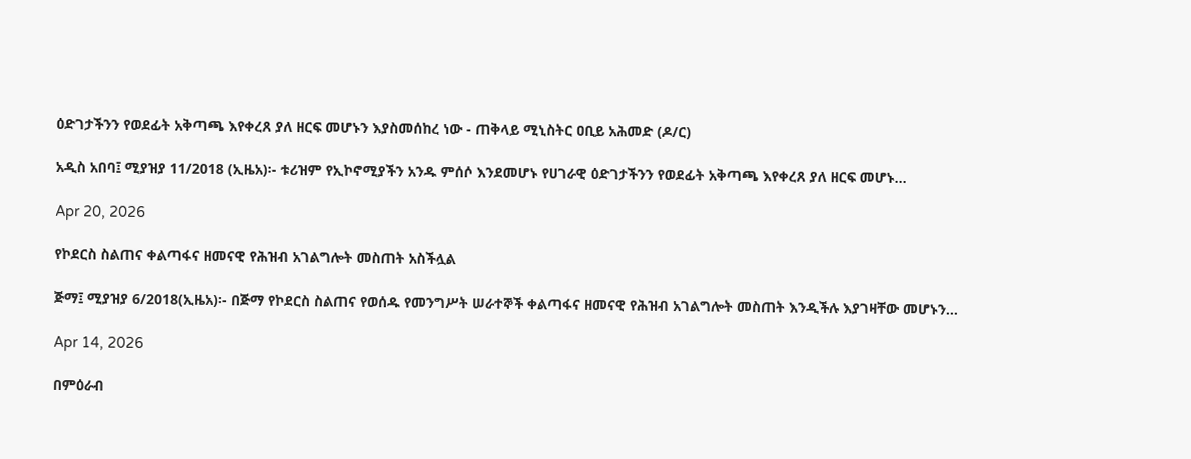ዕድገታችንን የወደፊት አቅጣጫ እየቀረጸ ያለ ዘርፍ መሆኑን እያስመሰከረ ነው - ጠቅላይ ሚኒስትር ዐቢይ አሕመድ (ዶ/ር)

አዲስ አበባ፤ ሚያዝያ 11/2018 (ኢዜአ)፡- ቱሪዝም የኢኮኖሚያችን አንዱ ምሰሶ እንደመሆኑ የሀገራዊ ዕድገታችንን የወደፊት አቅጣጫ እየቀረጸ ያለ ዘርፍ መሆኑ...

Apr 20, 2026

የኮደርስ ስልጠና ቀልጣፋና ዘመናዊ የሕዝብ አገልግሎት መስጠት አስችሏል

ጅማ፤ ሚያዝያ 6/2018(ኢዜአ)፡- በጅማ የኮደርስ ስልጠና የወሰዱ የመንግሥት ሠራተኞች ቀልጣፋና ዘመናዊ የሕዝብ አገልግሎት መስጠት እንዲችሉ እያገዛቸው መሆኑን...

Apr 14, 2026

በምዕራብ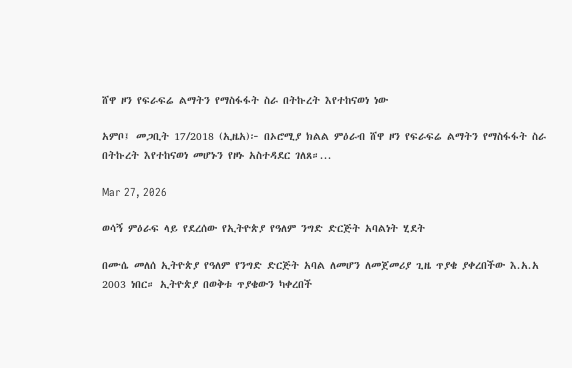ሸዋ ዞን የፍራፍሬ ልማትን የማስፋፋት ስራ በትኩረት እየተከናወነ ነው

አምቦ፤ መጋቢት 17/2018 (ኢዜአ)፦ በኦሮሚያ ክልል ምዕራብ ሸዋ ዞን የፍራፍሬ ልማትን የማስፋፋት ስራ በትኩረት እየተከናወነ መሆኑን የዞኑ አስተዳደር ገለጸ።...

Mar 27, 2026

ወሳኝ ምዕራፍ ላይ የደረሰው የኢትዮጵያ የዓለም ንግድ ድርጅት አባልነት ሂደት

በሙሴ መለሰ ኢትዮጵያ የዓለም የንግድ ድርጅት አባል ለመሆን ለመጀመሪያ ጊዜ ጥያቄ ያቀረበችው እ.አ.አ 2003 ነበር። ኢትዮጵያ በወቅቱ ጥያቄውን ካቀረበች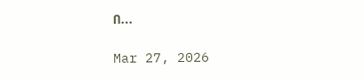በ...

Mar 27, 2026